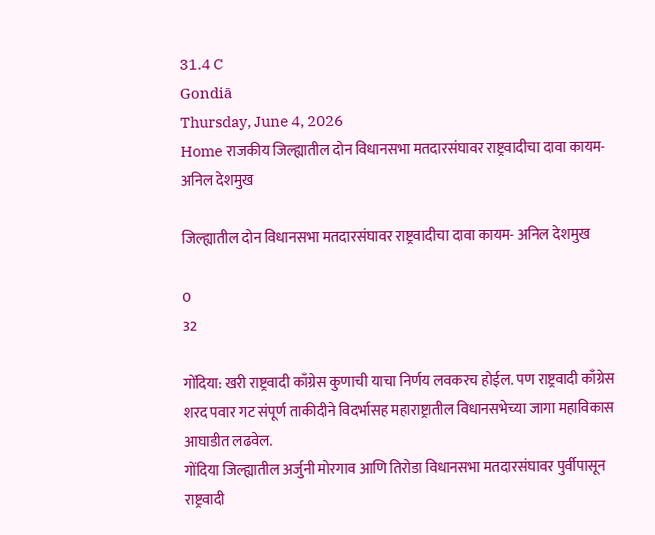31.4 C
Gondiā
Thursday, June 4, 2026
Home राजकीय जिल्ह्यातील दोन विधानसभा मतदारसंघावर राष्ट्रवादीचा दावा कायम- अनिल देशमुख

जिल्ह्यातील दोन विधानसभा मतदारसंघावर राष्ट्रवादीचा दावा कायम- अनिल देशमुख

0
32

गोंदिया: खरी राष्ट्रवादी काँग्रेस कुणाची याचा निर्णय लवकरच होईल. पण राष्ट्रवादी काँग्रेस शरद पवार गट संपूर्ण ताकीदीने विदर्भासह महाराष्ट्रातील विधानसभेच्या जागा महाविकास आघाडीत लढवेल.
गोंदिया जिल्ह्यातील अर्जुनी मोरगाव आणि तिरोडा विधानसभा मतदारसंघावर पुर्वीपासून राष्ट्रवादी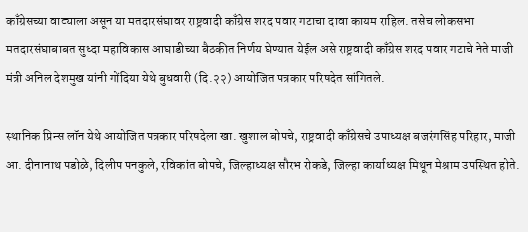काँग्रेसच्या वाट्याला असून या मतदारसंघावर राष्ट्रवादी काँग्रेस शरद पवार गटाचा दावा कायम राहिल. तसेच लोकसभा मतदारसंघाबाबत सुध्दा महाविकास आघाडीच्या बैठकीत निर्णय घेण्यात येईल असे राष्ट्रवादी काँग्रेस शरद पवार गटाचे नेते माजी मंत्री अनिल देशमुख यांनी गोंदिया येथे बुधवारी (दि.२२) आयोजित पत्रकार परिषदेत सांगितले.

स्थानिक प्रिन्स लॉन येथे आयोजित पत्रकार परिषदेला खा. खुशाल बोपचे, राष्ट्रवादी काँग्रेसचे उपाध्यक्ष बजरंगसिंह परिहार, माजी आ. दीनानाथ पडोळे, दिलीप पनकुले, रविकांत बोपचे, जिल्हाध्यक्ष सौरभ रोकडे, जिल्हा कार्याध्यक्ष मिथून मेश्राम उपस्थित होते.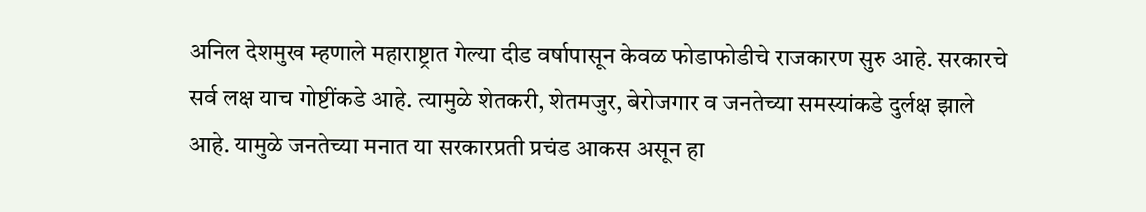अनिल देशमुख म्हणाले महाराष्ट्रात गेल्या दीड वर्षापासून केवळ फोडाफोडीचे राजकारण सुरु आहे. सरकारचे सर्व लक्ष याच गोष्टींकडे आहे. त्यामुळे शेतकरी, शेतमजुर, बेरोजगार व जनतेच्या समस्यांकडे दुर्लक्ष झाले आहे. यामुळे जनतेच्या मनात या सरकारप्रती प्रचंड आकस असून हा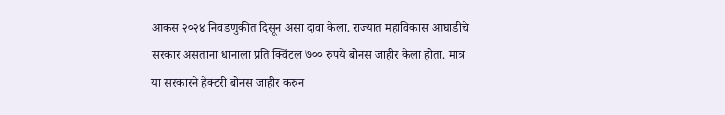आकस २०२४ निवडणुकीत दिसून असा दावा केला. राज्यात महाविकास आघाडीचे सरकार असताना धानाला प्रति क्विंटल ७०० रुपये बोनस जाहीर केला होता. मात्र या सरकारने हेक्टरी बोनस जाहीर करुन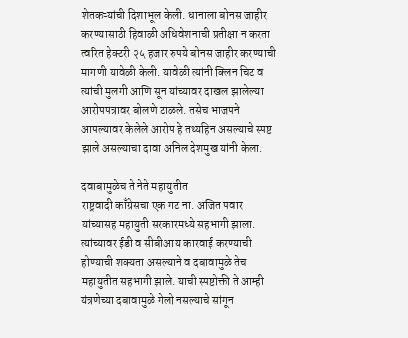शेतकऱ्यांची दिशाभूल केली. धानाला बोनस जाहीर करण्यासाठी हिवाळी अधिवेशनाची प्रतीक्षा न करता त्वरित हेक्टरी २५ हजार रुपये बोनस जाहीर करण्याची मागणी यावेळी केली. यावेळी त्यांनी क्लिन चिट व त्यांची मुलगी आणि सून यांच्यावर दाखल झालेल्या आरोपपत्रावर बोलणे टाळले. तसेच भाजपने आपल्यावर केलेले आरोप हे तथ्यहिन असल्याचे स्पष्ट झाले असल्याचा दावा अनिल देशमुख यांनी केला.

दवाबामुळेच ते नेते महायुतीत
राष्ट्रवादी काँग्रेसचा एक गट ना. अजित पवार यांच्यासह महायुती सरकारमध्ये सहभागी झाला. त्यांच्यावर ईडी व सीबीआय कारवाई करण्याची होण्याची शक्यता असल्याने व दबावामुळे तेच महायुतीत सहभागी झाले. याची स्पष्टोक्ती ते आम्ही यंत्रणेच्या दबावामुळे गेलो नसल्याचे सांगून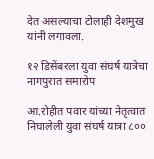देत असल्याचा टोलाही देशमुख यांनी लगावला.

१२ डिसेंबरला युवा संघर्ष यात्रेचा नागपुरात समारोप

आ.रोहीत पवार यांच्या नेतृत्वात निघालेली युवा संघर्ष यात्रा ८००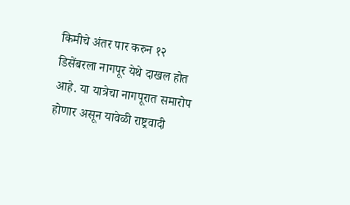किमीचे अंतर पार करुन १२ डिसेंबरला नागपूर येथे दाखल होत आहे. या यात्रेचा नागपूरात समारोप होणार असून यावेळी राष्ट्रवादी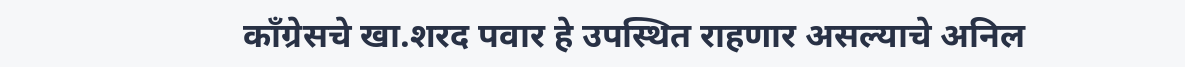काँग्रेसचे खा.शरद पवार हे उपस्थित राहणार असल्याचे अनिल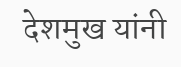देशमुख यांनी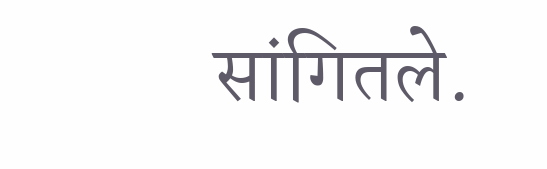सांगितले.